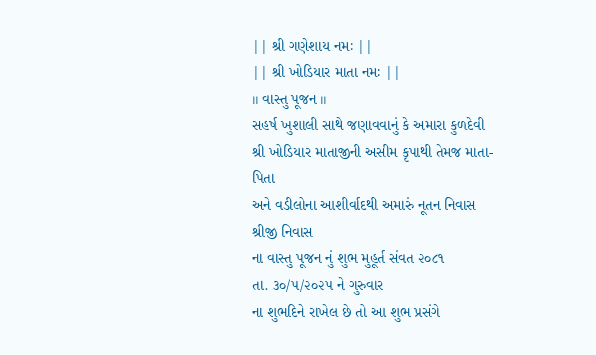|| શ્રી ગણેશાય નમઃ ||
|| શ્રી ખોડિયાર માતા નમઃ ||
॥ વાસ્તુ પૂજન ॥
સહર્ષ ખુશાલી સાથે જણાવવાનું કે અમારા કુળદેવી
શ્રી ખોડિયાર માતાજીની અસીમ કૃપાથી તેમજ માતા-પિતા
અને વડીલોના આશીર્વાદથી અમારું નૂતન નિવાસ
શ્રીજી નિવાસ
ના વાસ્તુ પૂજન નું શુભ મુહૂર્ત સંવત ૨૦૮૧
તા. ૩૦/૫/૨૦૨૫ ને ગુરુવાર
ના શુભદિને રાખેલ છે તો આ શુભ પ્રસંગે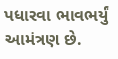પધારવા ભાવભર્યું આમંત્રણ છે.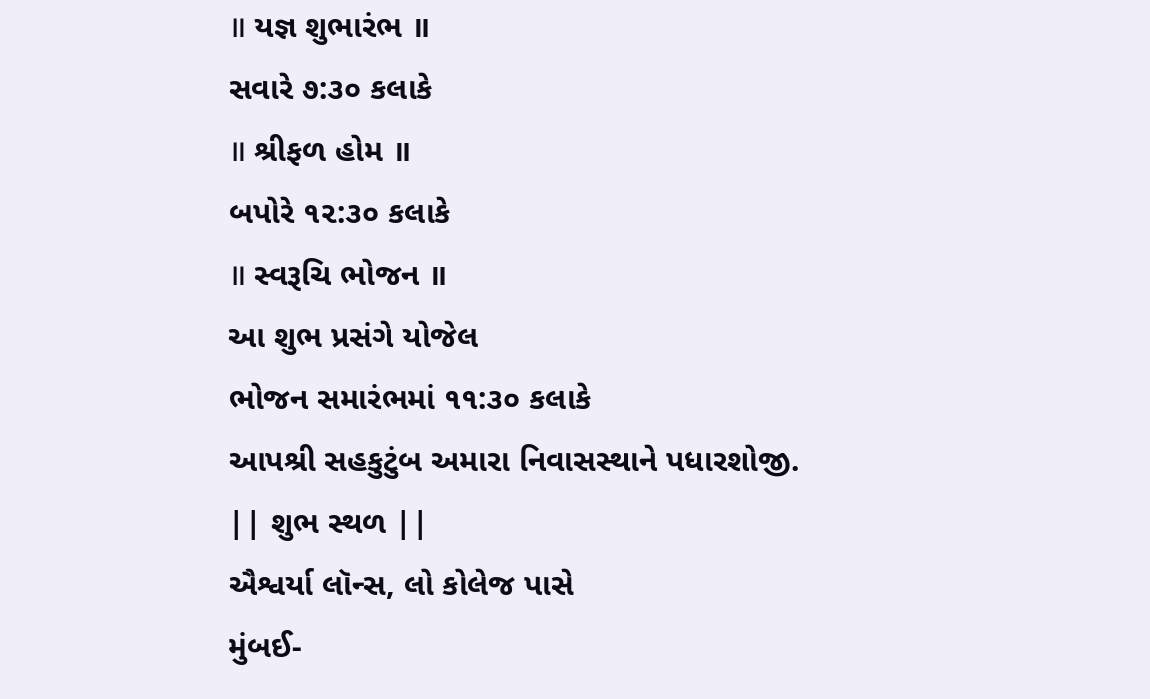॥ યજ્ઞ શુભારંભ ॥
સવારે ૭:૩૦ કલાકે
॥ શ્રીફળ હોમ ॥
બપોરે ૧૨:૩૦ કલાકે
॥ સ્વરૂચિ ભોજન ॥
આ શુભ પ્રસંગે યોજેલ
ભોજન સમારંભમાં ૧૧:૩૦ કલાકે
આપશ્રી સહકુટુંબ અમારા નિવાસસ્થાને પધારશોજી.
|| શુભ સ્થળ ||
ઐશ્વર્યા લૉન્સ, લો કોલેજ પાસે
મુંબઈ-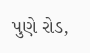પુણે રોડ,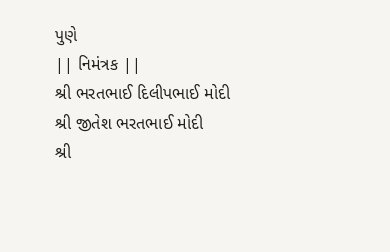પુણે
|| નિમંત્રક ||
શ્રી ભરતભાઈ દિલીપભાઈ મોદી
શ્રી જીતેશ ભરતભાઈ મોદી
શ્રી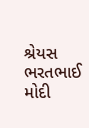શ્રેયસ ભરતભાઈ મોદી